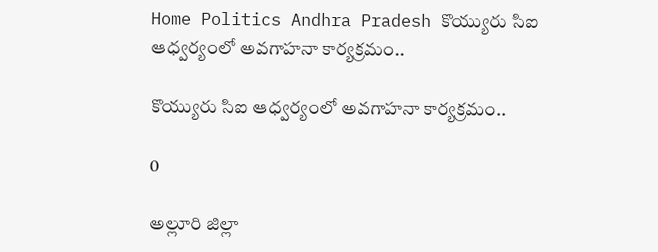Home Politics Andhra Pradesh కొయ్యురు సిఐ ఆధ్వర్యంలో అవగాహనా కార్యక్రమం..

కొయ్యురు సిఐ ఆధ్వర్యంలో అవగాహనా కార్యక్రమం..

0

అల్లూరి జిల్లా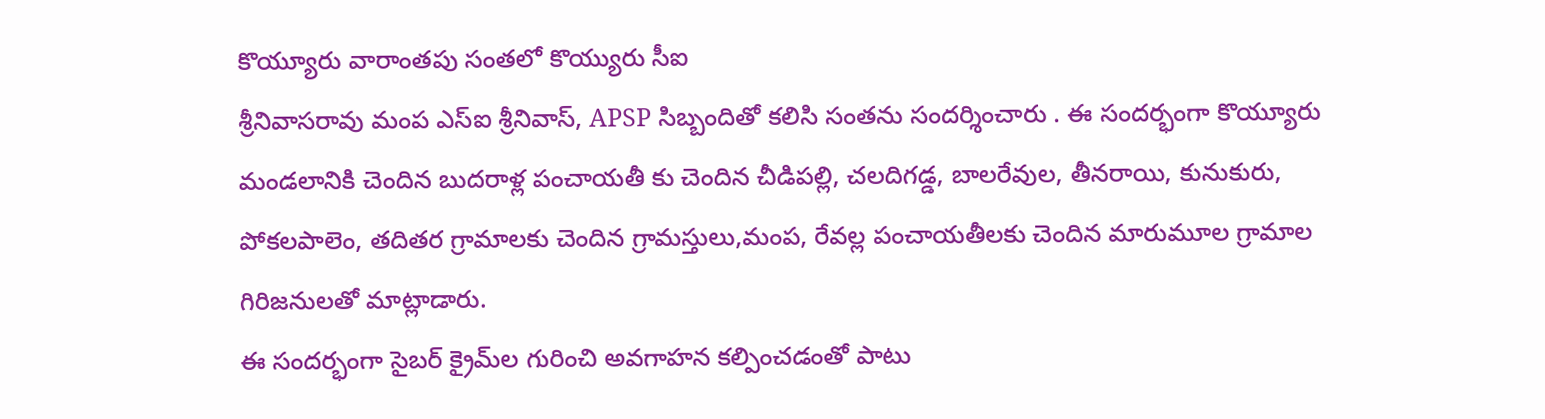కొయ్యూరు వారాంతపు సంతలో కొయ్యురు సీఐ
శ్రీనివాసరావు మంప ఎస్‌ఐ శ్రీనివాస్, APSP సిబ్బందితో కలిసి సంతను సందర్శించారు . ఈ సందర్భంగా కొయ్యూరు మండలానికి చెందిన బుదరాళ్ల పంచాయతీ కు చెందిన చీడిపల్లి, చలదిగడ్డ, బాలరేవుల, తీనరాయి, కునుకురు, పోకలపాలెం, తదితర గ్రామాలకు చెందిన గ్రామస్తులు,మంప, రేవల్ల పంచాయతీలకు చెందిన మారుమూల గ్రామాల గిరిజనులతో మాట్లాడారు.
ఈ సందర్భంగా సైబర్ క్రైమ్‌ల గురించి అవగాహన కల్పించడంతో పాటు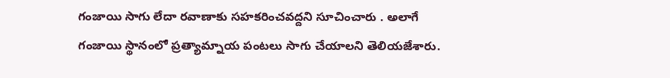గంజాయి సాగు లేదా రవాణాకు సహకరించవద్దని సూచించారు . అలాగే గంజాయి స్థానంలో ప్రత్యామ్నాయ పంటలు సాగు చేయాలని తెలియజేశారు.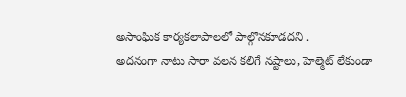అసాంఘిక కార్యకలాపాలలో పాల్గొనకూడదని .
అదనంగా నాటు సారా వలన కలిగే నష్టాలు, హెల్మెట్ లేకుండా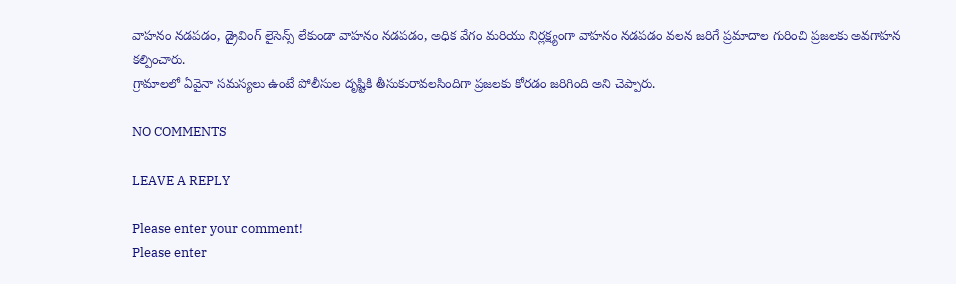వాహనం నడపడం, డ్రైవింగ్ లైసెన్స్ లేకుండా వాహనం నడపడం, అధిక వేగం మరియు నిర్లక్ష్యంగా వాహనం నడపడం వలన జరిగే ప్రమాదాల గురించి ప్రజలకు అవగాహన కల్పించారు.
గ్రామాలలో ఏవైనా సమస్యలు ఉంటే పోలీసుల దృష్టికి తీసుకురావలసిందిగా ప్రజలకు కోరడం జరిగింది అని చెప్పారు.

NO COMMENTS

LEAVE A REPLY

Please enter your comment!
Please enter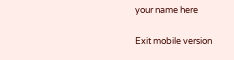your name here

Exit mobile version